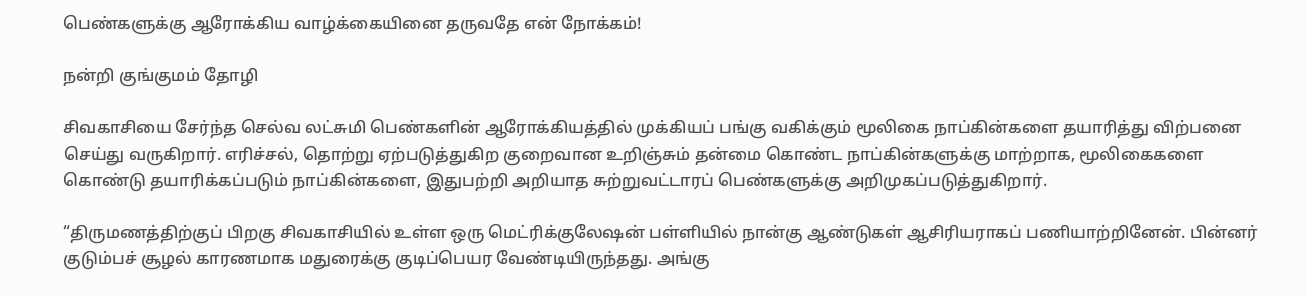பெண்களுக்கு ஆரோக்கிய வாழ்க்கையினை தருவதே என் நோக்கம்!

நன்றி குங்குமம் தோழி

சிவகாசியை சேர்ந்த செல்வ லட்சுமி பெண்களின் ஆரோக்கியத்தில் முக்கியப் பங்கு வகிக்கும் மூலிகை நாப்கின்களை தயாரித்து விற்பனை செய்து வருகிறார். எரிச்சல், தொற்று ஏற்படுத்துகிற குறைவான உறிஞ்சும் தன்மை கொண்ட நாப்கின்களுக்கு மாற்றாக, மூலிகைகளை கொண்டு தயாரிக்கப்படும் நாப்கின்களை, இதுபற்றி அறியாத சுற்றுவட்டாரப் பெண்களுக்கு அறிமுகப்படுத்துகிறார்.

“திருமணத்திற்குப் பிறகு சிவகாசியில் உள்ள ஒரு மெட்ரிக்குலேஷன் பள்ளியில் நான்கு ஆண்டுகள் ஆசிரியராகப் பணியாற்றினேன். பின்னர் குடும்பச் சூழல் காரணமாக மதுரைக்கு குடிப்பெயர வேண்டியிருந்தது. அங்கு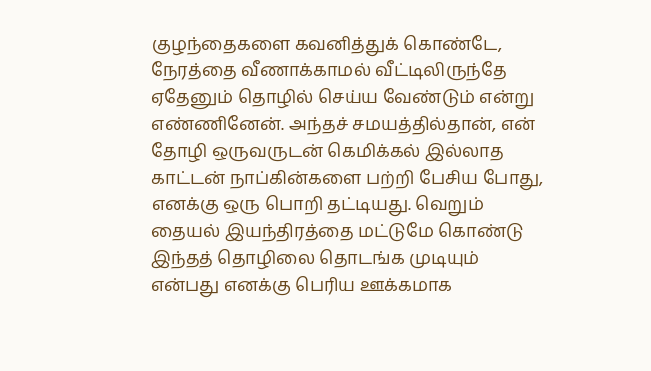குழந்தைகளை கவனித்துக் கொண்டே, நேரத்தை வீணாக்காமல் வீட்டிலிருந்தே ஏதேனும் தொழில் செய்ய வேண்டும் என்று எண்ணினேன். அந்தச் சமயத்தில்தான், என் தோழி ஒருவருடன் கெமிக்கல் இல்லாத காட்டன் நாப்கின்களை பற்றி பேசிய போது, எனக்கு ஒரு பொறி தட்டியது. வெறும் தையல் இயந்திரத்தை மட்டுமே கொண்டு இந்தத் தொழிலை தொடங்க முடியும் என்பது எனக்கு பெரிய ஊக்கமாக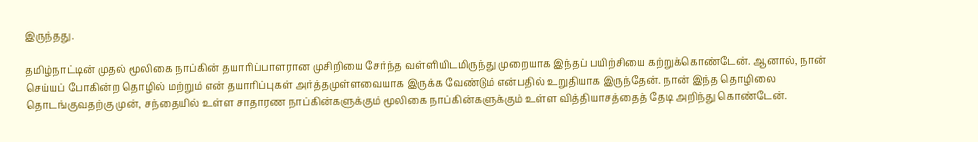இருந்தது.

தமிழ்நாட்டின் முதல் மூலிகை நாப்கின் தயாரிப்பாளரான முசிறியை சேர்ந்த வள்ளியிடமிருந்து முறையாக இந்தப் பயிற்சியை கற்றுக்கொண்டேன். ஆனால், நான் செய்யப் போகின்ற தொழில் மற்றும் என் தயாரிப்புகள் அர்த்தமுள்ளவையாக இருக்க வேண்டும் என்பதில் உறுதியாக இருந்தேன். நான் இந்த தொழிலை தொடங்குவதற்கு முன், சந்தையில் உள்ள சாதாரண நாப்கின்களுக்கும் மூலிகை நாப்கின்களுக்கும் உள்ள வித்தியாசத்தைத் தேடி அறிந்து கொண்டேன்.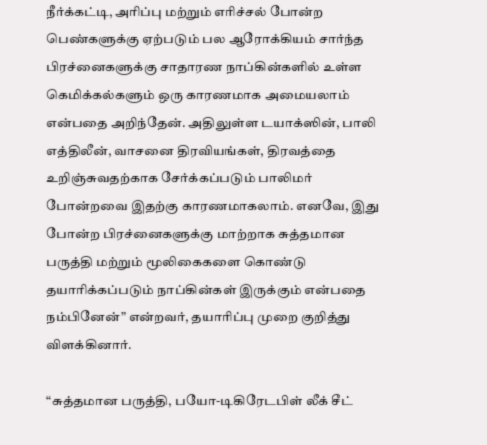நீர்க்கட்டி, அரிப்பு மற்றும் எரிச்சல் போன்ற பெண்களுக்கு ஏற்படும் பல ஆரோக்கியம் சார்ந்த பிரச்னைகளுக்கு சாதாரண நாப்கின்களில் உள்ள கெமிக்கல்களும் ஒரு காரணமாக அமையலாம் என்பதை அறிந்தேன். அதிலுள்ள டயாக்ஸின், பாலி எத்திலீன், வாசனை திரவியங்கள், திரவத்தை உறிஞ்சுவதற்காக சேர்க்கப்படும் பாலிமர் போன்றவை இதற்கு காரணமாகலாம். எனவே, இது போன்ற பிரச்னைகளுக்கு மாற்றாக சுத்தமான பருத்தி மற்றும் மூலிகைகளை கொண்டு தயாரிக்கப்படும் நாப்கின்கள் இருக்கும் என்பதை நம்பினேன்” என்றவர், தயாரிப்பு முறை குறித்து விளக்கினார்.

“சுத்தமான பருத்தி, பயோ-டிகிரேடபிள் லீக் சீட்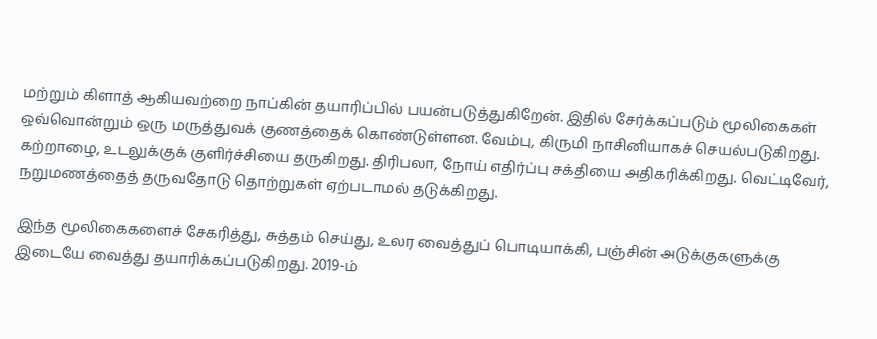மற்றும் கிளாத் ஆகியவற்றை நாப்கின் தயாரிப்பில் பயன்படுத்துகிறேன். இதில் சேர்க்கப்படும் மூலிகைகள் ஒவ்வொன்றும் ஒரு மருத்துவக் குணத்தைக் கொண்டுள்ளன. வேம்பு, கிருமி நாசினியாகச் செயல்படுகிறது. கற்றாழை, உடலுக்குக் குளிர்ச்சியை தருகிறது. திரிபலா, நோய் எதிர்ப்பு சக்தியை அதிகரிக்கிறது. வெட்டிவேர், நறுமணத்தைத் தருவதோடு தொற்றுகள் ஏற்படாமல் தடுக்கிறது.

இந்த மூலிகைகளைச் சேகரித்து, சுத்தம் செய்து, உலர வைத்துப் பொடியாக்கி, பஞ்சின் அடுக்குகளுக்கு இடையே வைத்து தயாரிக்கப்படுகிறது. 2019-ம்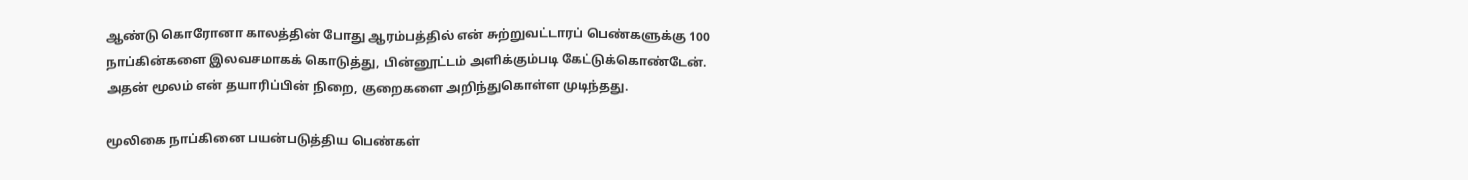ஆண்டு கொரோனா காலத்தின் போது ஆரம்பத்தில் என் சுற்றுவட்டாரப் பெண்களுக்கு 100 நாப்கின்களை இலவசமாகக் கொடுத்து, பின்னூட்டம் அளிக்கும்படி கேட்டுக்கொண்டேன். அதன் மூலம் என் தயாரிப்பின் நிறை, குறைகளை அறிந்துகொள்ள முடிந்தது.

மூலிகை நாப்கினை பயன்படுத்திய பெண்கள்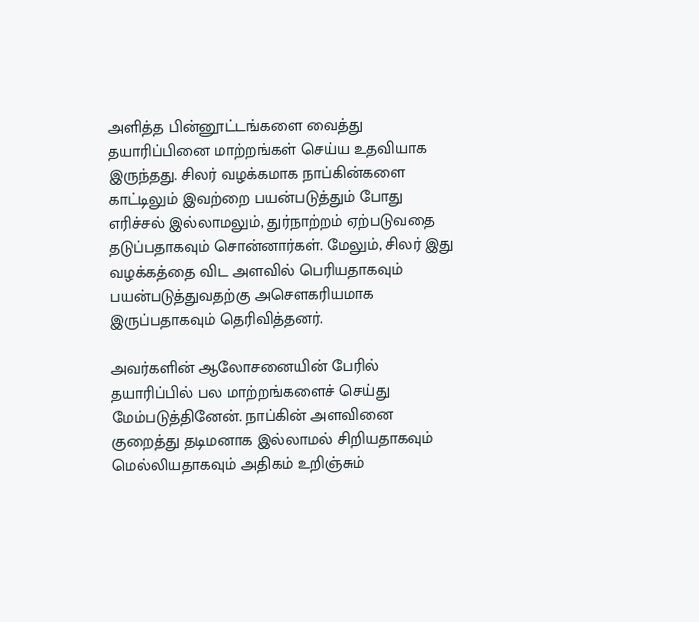அளித்த பின்னூட்டங்களை வைத்து தயாரிப்பினை மாற்றங்கள் செய்ய உதவியாக இருந்தது. சிலர் வழக்கமாக நாப்கின்களை காட்டிலும் இவற்றை பயன்படுத்தும் போது எரிச்சல் இல்லாமலும், துர்நாற்றம் ஏற்படுவதை தடுப்பதாகவும் சொன்னார்கள். மேலும், சிலர் இது வழக்கத்தை விட அளவில் பெரியதாகவும் பயன்படுத்துவதற்கு அசௌகரியமாக இருப்பதாகவும் தெரிவித்தனர்.

அவர்களின் ஆலோசனையின் பேரில் தயாரிப்பில் பல மாற்றங்களைச் செய்து மேம்படுத்தினேன். நாப்கின் அளவினை குறைத்து தடிமனாக இல்லாமல் சிறியதாகவும் மெல்லியதாகவும் அதிகம் உறிஞ்சும்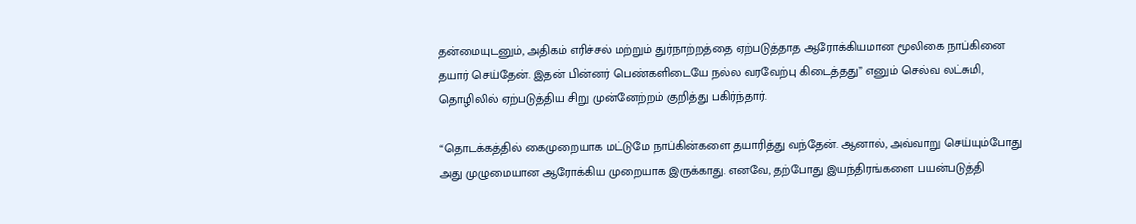தன்மையுடனும், அதிகம் எரிச்சல் மற்றும் துர்நாற்றத்தை ஏற்படுத்தாத ஆரோக்கியமான மூலிகை நாப்கினை தயார் செய்தேன். இதன் பின்னர் பெண்களிடையே நல்ல வரவேற்பு கிடைத்தது” எனும் செல்வ லட்சுமி, தொழிலில் ஏற்படுத்திய சிறு முன்னேற்றம் குறித்து பகிர்ந்தார்.

“தொடக்கத்தில் கைமுறையாக மட்டுமே நாப்கின்களை தயாரித்து வந்தேன். ஆனால், அவ்வாறு செய்யும்போது அது முழுமையான ஆரோக்கிய முறையாக இருக்காது. எனவே, தற்போது இயந்திரங்களை பயன்படுத்தி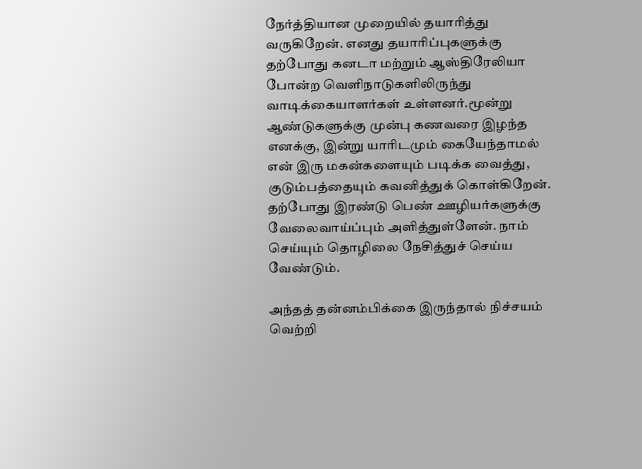நேர்த்தியான முறையில் தயாரித்து வருகிறேன். எனது தயாரிப்புகளுக்கு தற்போது கனடா மற்றும் ஆஸ்திரேலியா போன்ற வெளிநாடுகளிலிருந்து வாடிக்கையாளர்கள் உள்ளனர்.மூன்று ஆண்டுகளுக்கு முன்பு கணவரை இழந்த எனக்கு, இன்று யாரிடமும் கையேந்தாமல் என் இரு மகன்களையும் படிக்க வைத்து, குடும்பத்தையும் கவனித்துக் கொள்கிறேன். தற்போது இரண்டு பெண் ஊழியர்களுக்கு வேலைவாய்ப்பும் அளித்துள்ளேன். நாம் செய்யும் தொழிலை நேசித்துச் செய்ய வேண்டும்.

அந்தத் தன்னம்பிக்கை இருந்தால் நிச்சயம் வெற்றி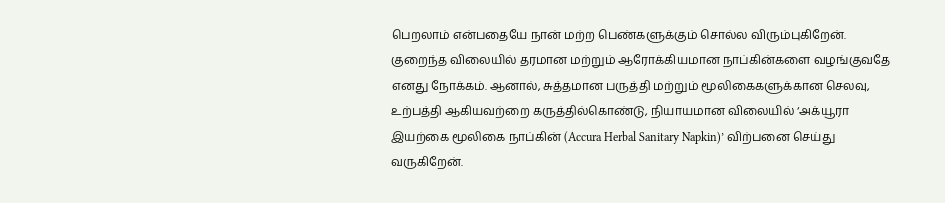பெறலாம் என்பதையே நான் மற்ற பெண்களுக்கும் சொல்ல விரும்புகிறேன். குறைந்த விலையில் தரமான மற்றும் ஆரோக்கியமான நாப்கின்களை வழங்குவதே எனது நோக்கம். ஆனால், சுத்தமான பருத்தி மற்றும் மூலிகைகளுக்கான செலவு, உற்பத்தி ஆகியவற்றை கருத்தில்கொண்டு, நியாயமான விலையில் ‘அக்யூரா இயற்கை மூலிகை நாப்கின் (Accura Herbal Sanitary Napkin)’ விற்பனை செய்து வருகிறேன்.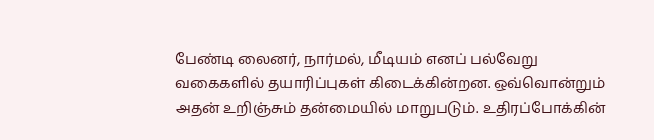பேண்டி லைனர், நார்மல், மீடியம் எனப் பல்வேறு வகைகளில் தயாரிப்புகள் கிடைக்கின்றன. ஒவ்வொன்றும் அதன் உறிஞ்சும் தன்மையில் மாறுபடும். உதிரப்போக்கின்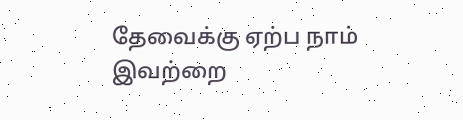தேவைக்கு ஏற்ப நாம் இவற்றை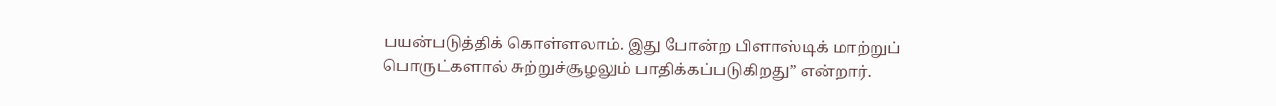பயன்படுத்திக் கொள்ளலாம். இது போன்ற பிளாஸ்டிக் மாற்றுப் பொருட்களால் சுற்றுச்சூழலும் பாதிக்கப்படுகிறது” என்றார்.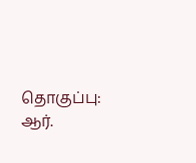தொகுப்பு: ஆர்.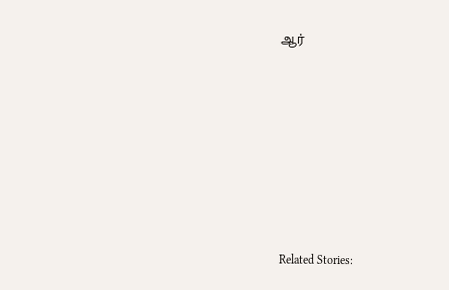ஆர்









Related Stories: